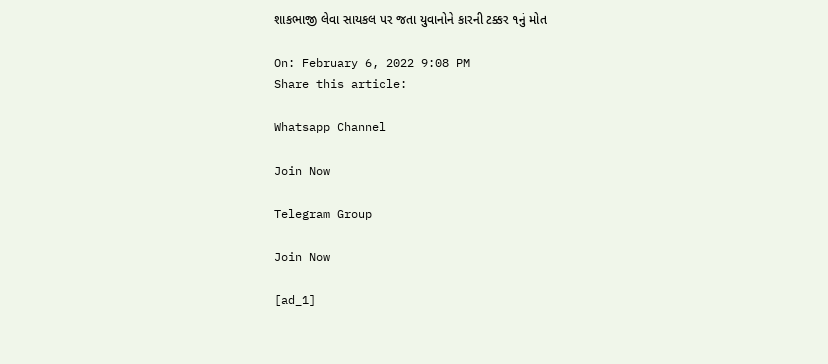શાકભાજી લેવા સાયકલ પર જતા યુવાનોને કારની ટક્કર ૧નું મોત

On: February 6, 2022 9:08 PM
Share this article:

Whatsapp Channel

Join Now

Telegram Group

Join Now

[ad_1]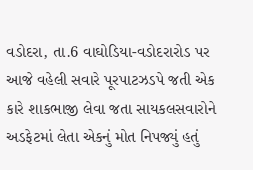વડોદરા, તા.6 વાઘોડિયા-વડોદરારોડ પર આજે વહેલી સવારે પૂરપાટઝડપે જતી એક કારે શાકભાજી લેવા જતા સાયકલસવારોને અડફેટમાં લેતા એકનું મોત નિપજ્યું હતું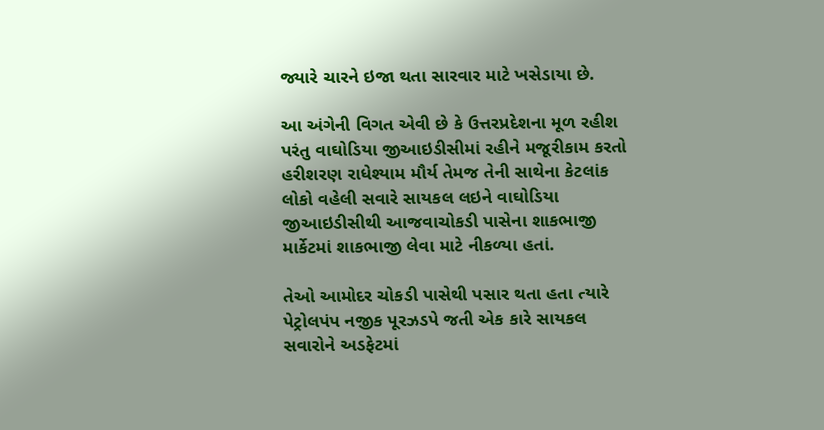જ્યારે ચારને ઇજા થતા સારવાર માટે ખસેડાયા છે.

આ અંગેની વિગત એવી છે કે ઉત્તરપ્રદેશના મૂળ રહીશ પરંતુ વાઘોડિયા જીઆઇડીસીમાં રહીને મજૂરીકામ કરતો હરીશરણ રાધેશ્યામ મૌર્ય તેમજ તેની સાથેના કેટલાંક લોકો વહેલી સવારે સાયકલ લઇને વાઘોડિયા જીઆઇડીસીથી આજવાચોકડી પાસેના શાકભાજી માર્કેટમાં શાકભાજી લેવા માટે નીકળ્યા હતાં.

તેઓ આમોદર ચોકડી પાસેથી પસાર થતા હતા ત્યારે પેટ્રોલપંપ નજીક પૂરઝડપે જતી એક કારે સાયકલ સવારોને અડફેટમાં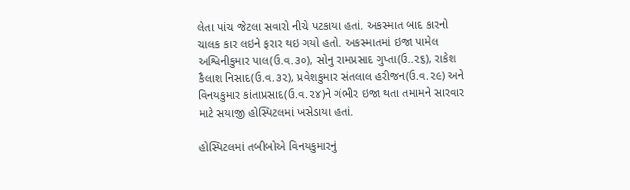લેતા પાંચ જેટલા સવારો નીચે પટકાયા હતાં. અકસ્માત બાદ કારનો ચાલક કાર લઇને ફરાર થઇ ગયો હતો. અકસ્માતમાં ઇજા પામેલ અશ્વિનીકુમાર પાલ(ઉ.વ.૩૦), સોનુ રામપ્રસાદ ગુપ્તા(ઉ..૨૬), રાકેશ કૈલાશ નિસાદ(ઉ.વ.૩૨), પ્રવેશકુમાર સંતલાલ હરીજન(ઉ.વ.૨૯) અને વિનયકુમાર કાંતાપ્રસાદ(ઉ.વ.૨૪)ને ગંભીર ઇજા થતા તમામને સારવાર માટે સયાજી હોસ્પિટલમાં ખસેડાયા હતાં.

હોસ્પિટલમાં તબીબોએ વિનયકુમારનું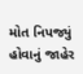મોત નિપજ્યું હોવાનું જાહેર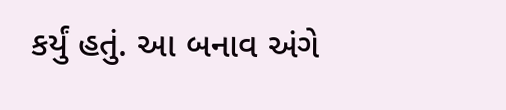કર્યું હતું. આ બનાવ અંગે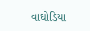વાઘોડિયા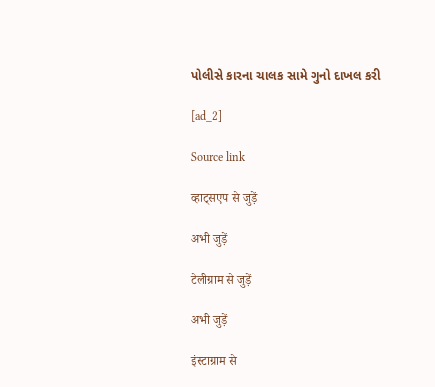પોલીસે કારના ચાલક સામે ગુનો દાખલ કરી

[ad_2]

Source link

व्हाट्सएप से जुड़ें

अभी जुड़ें

टेलीग्राम से जुड़ें

अभी जुड़ें

इंस्टाग्राम से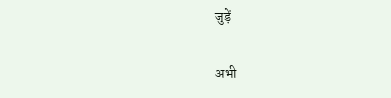जुड़ें

अभी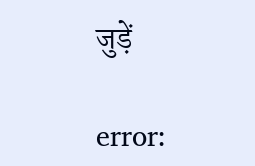जुड़ें

error: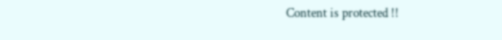Content is protected !!